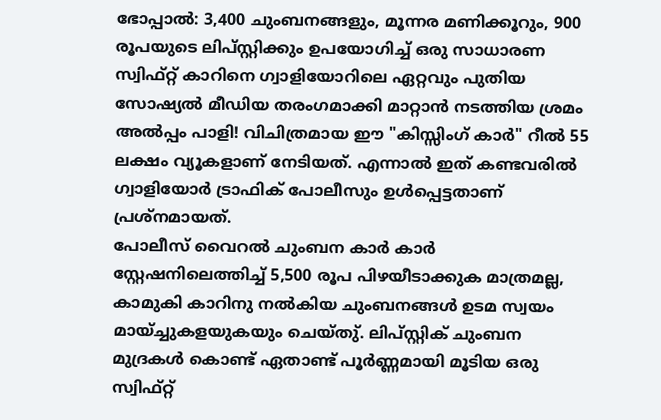ഭോപ്പാൽ: 3,400 ചുംബനങ്ങളും, മൂന്നര മണിക്കൂറും, 900 രൂപയുടെ ലിപ്സ്റ്റിക്കും ഉപയോഗിച്ച് ഒരു സാധാരണ സ്വിഫ്റ്റ് കാറിനെ ഗ്വാളിയോറിലെ ഏറ്റവും പുതിയ സോഷ്യൽ മീഡിയ തരംഗമാക്കി മാറ്റാൻ നടത്തിയ ശ്രമം അൽപ്പം പാളി! വിചിത്രമായ ഈ "കിസ്സിംഗ് കാർ" റീൽ 55 ലക്ഷം വ്യൂകളാണ് നേടിയത്. എന്നാൽ ഇത് കണ്ടവരിൽ ഗ്വാളിയോർ ട്രാഫിക് പോലീസും ഉൾപ്പെട്ടതാണ് പ്രശ്നമായത്.
പോലീസ് വൈറൽ ചുംബന കാർ കാർ സ്റ്റേഷനിലെത്തിച്ച് 5,500 രൂപ പിഴയീടാക്കുക മാത്രമല്ല, കാമുകി കാറിനു നൽകിയ ചുംബനങ്ങൾ ഉടമ സ്വയം മായ്ച്ചുകളയുകയും ചെയ്തു്. ലിപ്സ്റ്റിക് ചുംബന മുദ്രകൾ കൊണ്ട് ഏതാണ്ട് പൂർണ്ണമായി മൂടിയ ഒരു സ്വിഫ്റ്റ്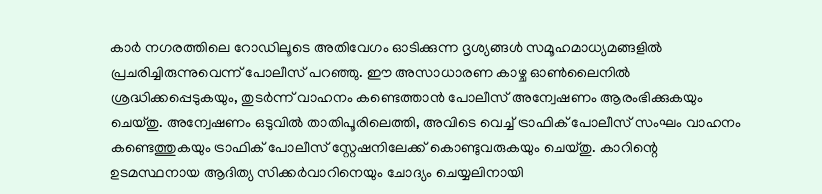കാർ നഗരത്തിലെ റോഡിലൂടെ അതിവേഗം ഓടിക്കുന്ന ദൃശ്യങ്ങൾ സമൂഹമാധ്യമങ്ങളിൽ പ്രചരിച്ചിരുന്നുവെന്ന് പോലീസ് പറഞ്ഞു. ഈ അസാധാരണ കാഴ്ച ഓൺലൈനിൽ ശ്രദ്ധിക്കപ്പെടുകയും, തുടർന്ന് വാഹനം കണ്ടെത്താൻ പോലീസ് അന്വേഷണം ആരംഭിക്കുകയും ചെയ്തു. അന്വേഷണം ഒടുവിൽ താതിപൂരിലെത്തി, അവിടെ വെച്ച് ട്രാഫിക് പോലീസ് സംഘം വാഹനം കണ്ടെത്തുകയും ട്രാഫിക് പോലീസ് സ്റ്റേഷനിലേക്ക് കൊണ്ടുവരുകയും ചെയ്തു. കാറിന്റെ ഉടമസ്ഥനായ ആദിത്യ സിക്കർവാറിനെയും ചോദ്യം ചെയ്യലിനായി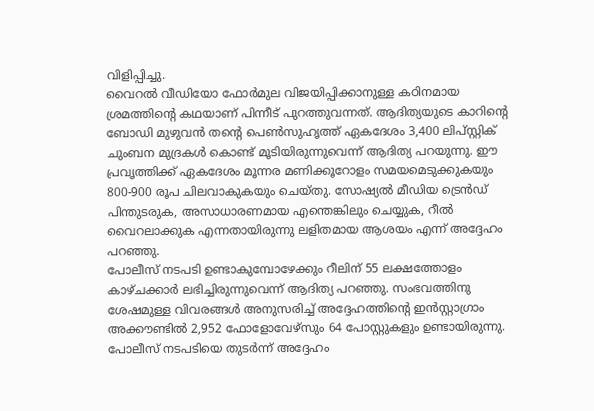വിളിപ്പിച്ചു.
വൈറൽ വീഡിയോ ഫോർമുല വിജയിപ്പിക്കാനുള്ള കഠിനമായ ശ്രമത്തിന്റെ കഥയാണ് പിന്നീട് പുറത്തുവന്നത്. ആദിത്യയുടെ കാറിന്റെ ബോഡി മുഴുവൻ തന്റെ പെൺസുഹൃത്ത് ഏകദേശം 3,400 ലിപ്സ്റ്റിക് ചുംബന മുദ്രകൾ കൊണ്ട് മൂടിയിരുന്നുവെന്ന് ആദിത്യ പറയുന്നു. ഈ പ്രവൃത്തിക്ക് ഏകദേശം മൂന്നര മണിക്കൂറോളം സമയമെടുക്കുകയും 800-900 രൂപ ചിലവാകുകയും ചെയ്തു. സോഷ്യൽ മീഡിയ ട്രെൻഡ് പിന്തുടരുക, അസാധാരണമായ എന്തെങ്കിലും ചെയ്യുക, റീൽ വൈറലാക്കുക എന്നതായിരുന്നു ലളിതമായ ആശയം എന്ന് അദ്ദേഹം പറഞ്ഞു.
പോലീസ് നടപടി ഉണ്ടാകുമ്പോഴേക്കും റീലിന് 55 ലക്ഷത്തോളം കാഴ്ചക്കാർ ലഭിച്ചിരുന്നുവെന്ന് ആദിത്യ പറഞ്ഞു. സംഭവത്തിനു ശേഷമുള്ള വിവരങ്ങൾ അനുസരിച്ച് അദ്ദേഹത്തിന്റെ ഇൻസ്റ്റാഗ്രാം അക്കൗണ്ടിൽ 2,952 ഫോളോവേഴ്സും 64 പോസ്റ്റുകളും ഉണ്ടായിരുന്നു. പോലീസ് നടപടിയെ തുടർന്ന് അദ്ദേഹം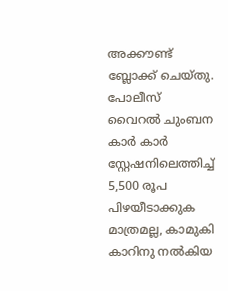അക്കൗണ്ട് ബ്ലോക്ക് ചെയ്തു.
പോലീസ് വൈറൽ ചുംബന കാർ കാർ സ്റ്റേഷനിലെത്തിച്ച് 5,500 രൂപ പിഴയീടാക്കുക മാത്രമല്ല, കാമുകി കാറിനു നൽകിയ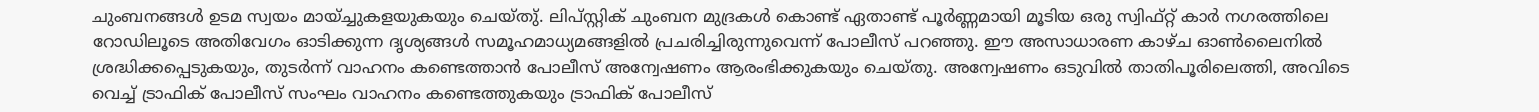ചുംബനങ്ങൾ ഉടമ സ്വയം മായ്ച്ചുകളയുകയും ചെയ്തു്. ലിപ്സ്റ്റിക് ചുംബന മുദ്രകൾ കൊണ്ട് ഏതാണ്ട് പൂർണ്ണമായി മൂടിയ ഒരു സ്വിഫ്റ്റ് കാർ നഗരത്തിലെ റോഡിലൂടെ അതിവേഗം ഓടിക്കുന്ന ദൃശ്യങ്ങൾ സമൂഹമാധ്യമങ്ങളിൽ പ്രചരിച്ചിരുന്നുവെന്ന് പോലീസ് പറഞ്ഞു. ഈ അസാധാരണ കാഴ്ച ഓൺലൈനിൽ ശ്രദ്ധിക്കപ്പെടുകയും, തുടർന്ന് വാഹനം കണ്ടെത്താൻ പോലീസ് അന്വേഷണം ആരംഭിക്കുകയും ചെയ്തു. അന്വേഷണം ഒടുവിൽ താതിപൂരിലെത്തി, അവിടെ വെച്ച് ട്രാഫിക് പോലീസ് സംഘം വാഹനം കണ്ടെത്തുകയും ട്രാഫിക് പോലീസ്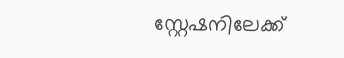സ്റ്റേഷനിലേക്ക്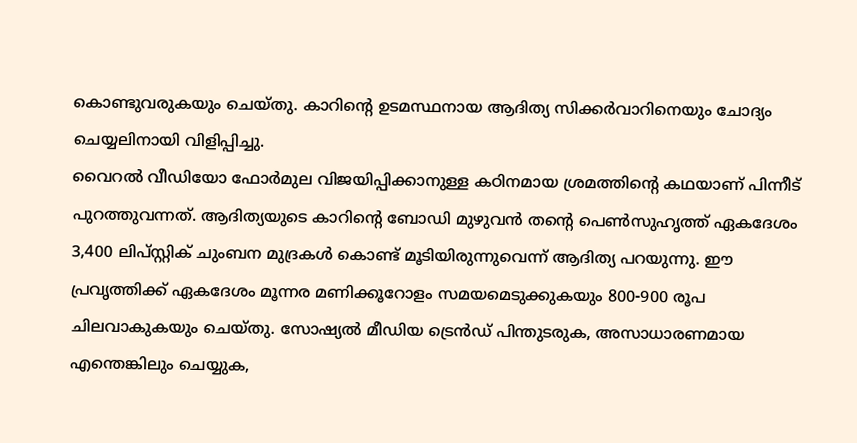കൊണ്ടുവരുകയും ചെയ്തു. കാറിന്റെ ഉടമസ്ഥനായ ആദിത്യ സിക്കർവാറിനെയും ചോദ്യം ചെയ്യലിനായി വിളിപ്പിച്ചു.
വൈറൽ വീഡിയോ ഫോർമുല വിജയിപ്പിക്കാനുള്ള കഠിനമായ ശ്രമത്തിന്റെ കഥയാണ് പിന്നീട് പുറത്തുവന്നത്. ആദിത്യയുടെ കാറിന്റെ ബോഡി മുഴുവൻ തന്റെ പെൺസുഹൃത്ത് ഏകദേശം 3,400 ലിപ്സ്റ്റിക് ചുംബന മുദ്രകൾ കൊണ്ട് മൂടിയിരുന്നുവെന്ന് ആദിത്യ പറയുന്നു. ഈ പ്രവൃത്തിക്ക് ഏകദേശം മൂന്നര മണിക്കൂറോളം സമയമെടുക്കുകയും 800-900 രൂപ ചിലവാകുകയും ചെയ്തു. സോഷ്യൽ മീഡിയ ട്രെൻഡ് പിന്തുടരുക, അസാധാരണമായ എന്തെങ്കിലും ചെയ്യുക,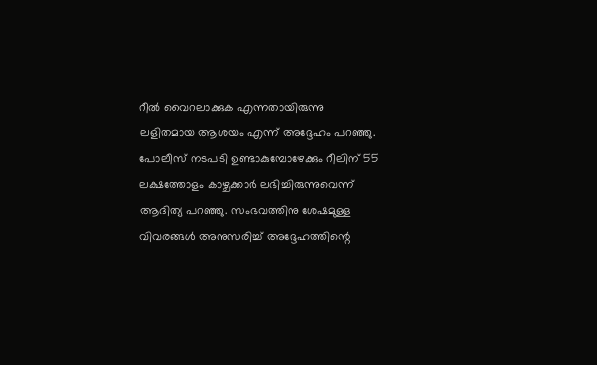റീൽ വൈറലാക്കുക എന്നതായിരുന്നു ലളിതമായ ആശയം എന്ന് അദ്ദേഹം പറഞ്ഞു.
പോലീസ് നടപടി ഉണ്ടാകുമ്പോഴേക്കും റീലിന് 55 ലക്ഷത്തോളം കാഴ്ചക്കാർ ലഭിച്ചിരുന്നുവെന്ന് ആദിത്യ പറഞ്ഞു. സംഭവത്തിനു ശേഷമുള്ള വിവരങ്ങൾ അനുസരിച്ച് അദ്ദേഹത്തിന്റെ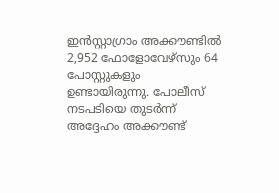ഇൻസ്റ്റാഗ്രാം അക്കൗണ്ടിൽ 2,952 ഫോളോവേഴ്സും 64 പോസ്റ്റുകളും ഉണ്ടായിരുന്നു. പോലീസ് നടപടിയെ തുടർന്ന് അദ്ദേഹം അക്കൗണ്ട്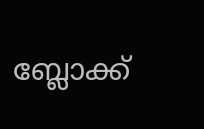ബ്ലോക്ക്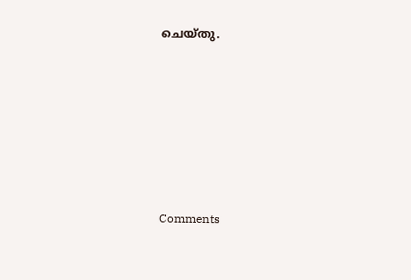ചെയ്തു.







Comments